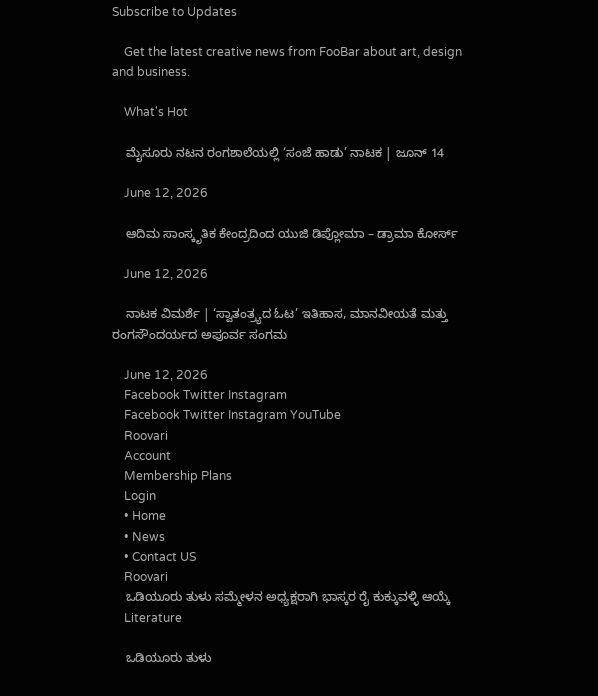Subscribe to Updates

    Get the latest creative news from FooBar about art, design and business.

    What's Hot

    ಮೈಸೂರು ನಟನ ರಂಗಶಾಲೆಯಲ್ಲಿ ‘ಸಂಜೆ ಹಾಡು’ ನಾಟಕ | ಜೂನ್ 14

    June 12, 2026

    ಆದಿಮ ಸಾಂಸ್ಕೃತಿಕ ಕೇಂದ್ರದಿಂದ ಯುಜಿ ಡಿಪ್ಲೋಮಾ – ಡ್ರಾಮಾ ಕೋರ್ಸ್

    June 12, 2026

    ನಾಟಕ ವಿಮರ್ಶೆ | ‘ಸ್ವಾತಂತ್ರ್ಯದ ಓಟ’ ಇತಿಹಾಸ, ಮಾನವೀಯತೆ ಮತ್ತು ರಂಗಸೌಂದರ್ಯದ ಅಪೂರ್ವ ಸಂಗಮ

    June 12, 2026
    Facebook Twitter Instagram
    Facebook Twitter Instagram YouTube
    Roovari
    Account
    Membership Plans
    Login
    • Home
    • News
    • Contact US
    Roovari
    ಒಡಿಯೂರು ತುಳು ಸಮ್ಮೇಳನ ಅಧ್ಯಕ್ಷರಾಗಿ ಭಾಸ್ಕರ ರೈ ಕುಕ್ಕುವಳ್ಳಿ ಆಯ್ಕೆ
    Literature

    ಒಡಿಯೂರು ತುಳು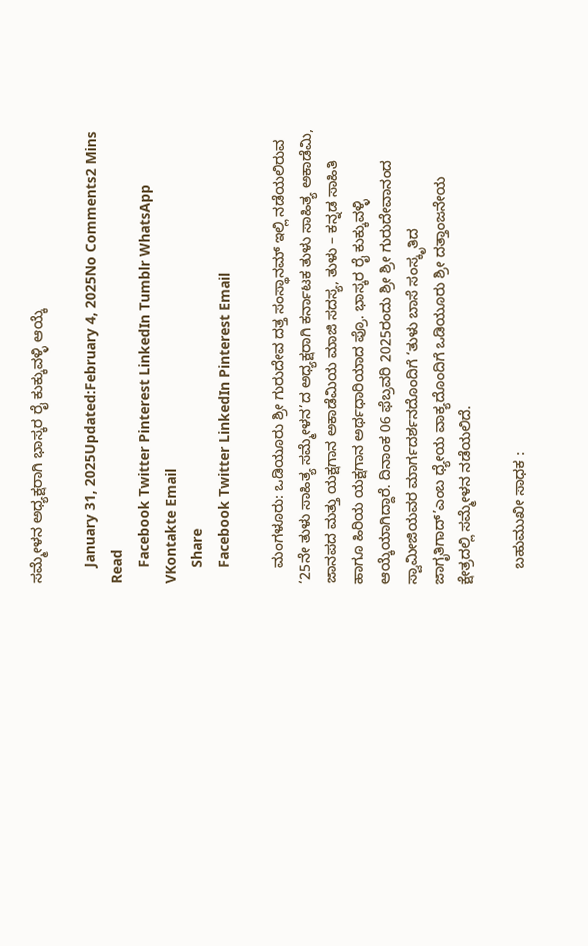ಸಮ್ಮೇಳನ ಅಧ್ಯಕ್ಷರಾಗಿ ಭಾಸ್ಕರ ರೈ ಕುಕ್ಕುವಳ್ಳಿ ಆಯ್ಕೆ

    January 31, 2025Updated:February 4, 2025No Comments2 Mins Read
    Facebook Twitter Pinterest LinkedIn Tumblr WhatsApp VKontakte Email
    Share
    Facebook Twitter LinkedIn Pinterest Email

    ಮಂಗಳೂರು: ಒಡಿಯೂರು ಶ್ರೀ ಗುರುದೇವ ದತ್ತ ಸಂಸ್ಥಾನಮ್ ಇಲ್ಲಿ ನಡೆಯಲಿರುವ ‘25ನೇ ತುಳು ಸಾಹಿತ್ಯ ಸಮ್ಮೇಳನ’ದ ಅಧ್ಯಕ್ಷರಾಗಿ ಕರ್ನಾಟಕ ತುಳು ಸಾಹಿತ್ಯ ಅಕಾಡೆಮಿ, ಜಾನಪದ ಮತ್ತು ಯಕ್ಷಗಾನ ಅಕಾಡೆಮಿಯ ಮಾಜಿ ಸದಸ್ಯ, ತುಳು – ಕನ್ನಡ ಸಾಹಿತಿ ಹಾಗೂ ಹಿರಿಯ ಯಕ್ಷಗಾನ ಅರ್ಥಧಾರಿಯಾದ ಪ್ರೊ. ಭಾಸ್ಕರ ರೈ ಕುಕ್ಕುವಳ್ಳಿ ಆಯ್ಕೆಯಾಗಿದ್ದಾರೆ. ದಿನಾಂಕ 06 ಫೆಬ್ರವರಿ 2025ರಂದು ಶ್ರೀ ಶ್ರೀ ಗುರುದೇವಾನಂದ ಸ್ವಾಮೀಜಿಯವರ ಮಾರ್ಗದರ್ಶನದೊಂದಿಗೆ ‘ತುಳು ಬಾಸೆ ಸಂಸ್ಕೃತಿದ ಜಾಗೃತಿಗಾದ್’ಎಂಬ ಧ್ಯೇಯ ವಾಕ್ಯದೊಂದಿಗೆ ಒಡಿಯೂರು ಶ್ರೀ ದತ್ತಾಂಜನೇಯ ಕ್ಷೇತ್ರದಲ್ಲಿ ಸಮ್ಮೇಳನ ನಡೆಯಲಿದೆ.

    ಬಹುಮುಖೀ ಸಾಧಕ :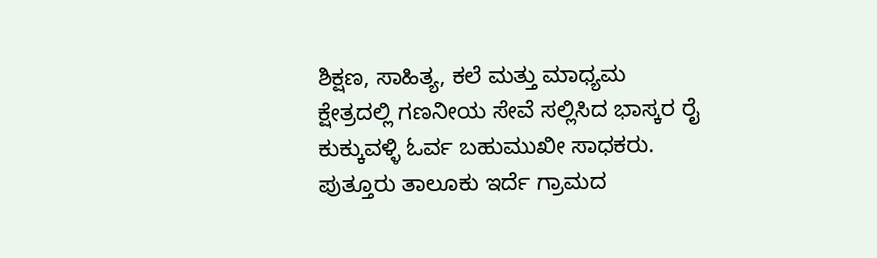ಶಿಕ್ಷಣ, ಸಾಹಿತ್ಯ, ಕಲೆ ಮತ್ತು ಮಾಧ್ಯಮ ಕ್ಷೇತ್ರದಲ್ಲಿ ಗಣನೀಯ ಸೇವೆ ಸಲ್ಲಿಸಿದ ಭಾಸ್ಕರ ರೈ ಕುಕ್ಕುವಳ್ಳಿ ಓರ್ವ ಬಹುಮುಖೀ ಸಾಧಕರು. ಪುತ್ತೂರು ತಾಲೂಕು ಇರ್ದೆ ಗ್ರಾಮದ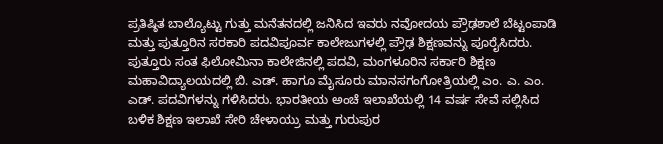ಪ್ರತಿಷ್ಠಿತ ಬಾಲ್ಯೊಟ್ಟು ಗುತ್ತು ಮನೆತನದಲ್ಲಿ ಜನಿಸಿದ ಇವರು ನವೋದಯ ಪ್ರೌಢಶಾಲೆ ಬೆಟ್ಟಂಪಾಡಿ ಮತ್ತು ಪುತ್ತೂರಿನ ಸರಕಾರಿ ಪದವಿಪೂರ್ವ ಕಾಲೇಜುಗಳಲ್ಲಿ ಪ್ರೌಢ ಶಿಕ್ಷಣವನ್ನು ಪೂರೈಸಿದರು. ಪುತ್ತೂರು ಸಂತ ಫಿಲೋಮಿನಾ ಕಾಲೇಜಿನಲ್ಲಿ ಪದವಿ, ಮಂಗಳೂರಿನ ಸರ್ಕಾರಿ ಶಿಕ್ಷಣ ಮಹಾವಿದ್ಯಾಲಯದಲ್ಲಿ ಬಿ. ಎಡ್. ಹಾಗೂ ಮೈಸೂರು ಮಾನಸಗಂಗೋತ್ರಿಯಲ್ಲಿ ಎಂ. ಎ. ಎಂ. ಎಡ್. ಪದವಿಗಳನ್ನು ಗಳಿಸಿದರು. ಭಾರತೀಯ ಅಂಚೆ ಇಲಾಖೆಯಲ್ಲಿ 14 ವರ್ಷ ಸೇವೆ ಸಲ್ಲಿಸಿದ ಬಳಿಕ ಶಿಕ್ಷಣ ಇಲಾಖೆ ಸೇರಿ ಚೇಳಾಯ್ರು ಮತ್ತು ಗುರುಪುರ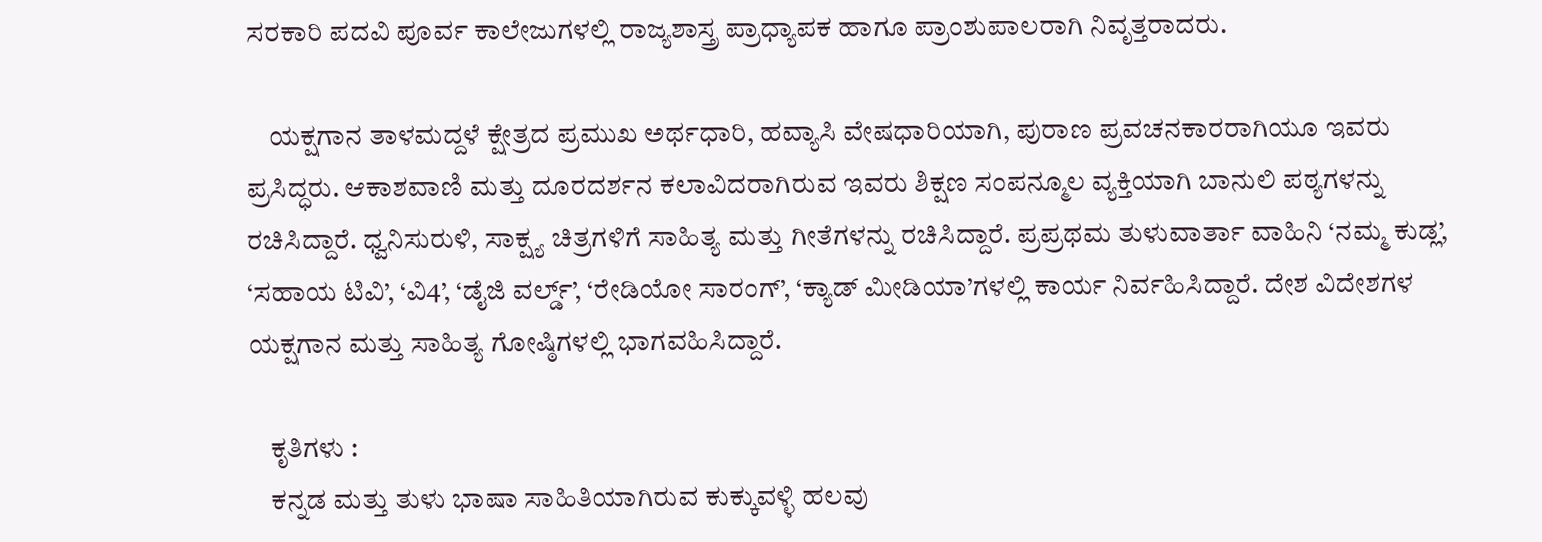ಸರಕಾರಿ ಪದವಿ ಪೂರ್ವ ಕಾಲೇಜುಗಳಲ್ಲಿ ರಾಜ್ಯಶಾಸ್ತ್ರ ಪ್ರಾಧ್ಯಾಪಕ ಹಾಗೂ ಪ್ರಾಂಶುಪಾಲರಾಗಿ ನಿವೃತ್ತರಾದರು.

    ಯಕ್ಷಗಾನ ತಾಳಮದ್ದಳೆ ಕ್ಷೇತ್ರದ ಪ್ರಮುಖ ಅರ್ಥಧಾರಿ, ಹವ್ಯಾಸಿ ವೇಷಧಾರಿಯಾಗಿ, ಪುರಾಣ ಪ್ರವಚನಕಾರರಾಗಿಯೂ ಇವರು ಪ್ರಸಿದ್ಧರು. ಆಕಾಶವಾಣಿ ಮತ್ತು ದೂರದರ್ಶನ ಕಲಾವಿದರಾಗಿರುವ ಇವರು ಶಿಕ್ಷಣ ಸಂಪನ್ಮೂಲ ವ್ಯಕ್ತಿಯಾಗಿ ಬಾನುಲಿ ಪಠ್ಯಗಳನ್ನು ರಚಿಸಿದ್ದಾರೆ. ಧ್ವನಿಸುರುಳಿ, ಸಾಕ್ಷ್ಯ ಚಿತ್ರಗಳಿಗೆ ಸಾಹಿತ್ಯ ಮತ್ತು ಗೀತೆಗಳನ್ನು ರಚಿಸಿದ್ದಾರೆ. ಪ್ರಪ್ರಥಮ ತುಳುವಾರ್ತಾ ವಾಹಿನಿ ‘ನಮ್ಮ ಕುಡ್ಲ’, ‘ಸಹಾಯ ಟಿವಿ’, ‘ವಿ4’, ‘ಡೈಜಿ ವರ್ಲ್ಡ್’, ‘ರೇಡಿಯೋ ಸಾರಂಗ್’, ‘ಕ್ಯಾಡ್ ಮೀಡಿಯಾ’ಗಳಲ್ಲಿ ಕಾರ್ಯ ನಿರ್ವಹಿಸಿದ್ದಾರೆ. ದೇಶ ವಿದೇಶಗಳ ಯಕ್ಷಗಾನ ಮತ್ತು ಸಾಹಿತ್ಯ ಗೋಷ್ಠಿಗಳಲ್ಲಿ ಭಾಗವಹಿಸಿದ್ದಾರೆ.

    ಕೃತಿಗಳು :
    ಕನ್ನಡ ಮತ್ತು ತುಳು ಭಾಷಾ ಸಾಹಿತಿಯಾಗಿರುವ ಕುಕ್ಕುವಳ್ಳಿ ಹಲವು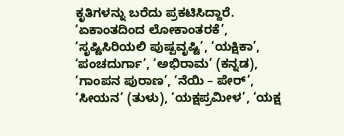ಕೃತಿಗಳನ್ನು ಬರೆದು ಪ್ರಕಟಿಸಿದ್ದಾರೆ. ‘ಏಕಾಂತದಿಂದ ಲೋಕಾಂತರಕೆ’, ‘ಸೃಷ್ಟಿಸಿರಿಯಲಿ ಪುಷ್ಪವೃಷ್ಟಿ’, ‘ಯಕ್ಷಿಕಾ’, ‘ಪಂಚದುರ್ಗಾ’, ‘ಅಭಿರಾಮ’ (ಕನ್ನಡ), ‘ಗಾಂಪನ ಪುರಾಣ’, ‘ನೆಯಿ – ಪೇರ್’, ‘ಸೀಯನ’ (ತುಳು), ‘ಯಕ್ಷಪ್ರಮೀಳ’, ‘ಯಕ್ಷ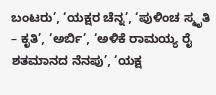ಬಂಟರು’, ‘ಯಕ್ಷರ ಚೆನ್ನ’, ‘ಪುಳಿಂಚ ಸ್ಮೃತಿ – ಕೃತಿ’, ‘ಅರ್ಬಿ’, ‘ಅಳಿಕೆ ರಾಮಯ್ಯ ರೈ ಶತಮಾನದ ನೆನಪು’, ‘ಯಕ್ಷ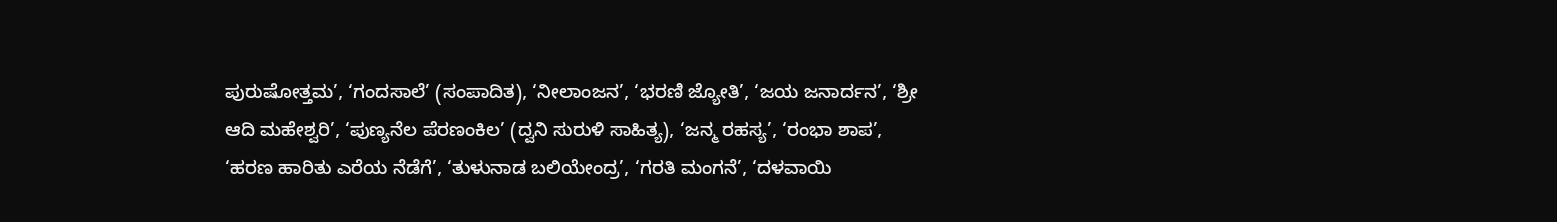ಪುರುಷೋತ್ತಮ’, ‘ಗಂದಸಾಲೆ’ (ಸಂಪಾದಿತ), ‘ನೀಲಾಂಜನ’, ‘ಭರಣಿ ಜ್ಯೋತಿ’, ‘ಜಯ ಜನಾರ್ದನ’, ‘ಶ್ರೀ ಆದಿ ಮಹೇಶ್ವರಿ’, ‘ಪುಣ್ಯನೆಲ ಪೆರಣಂಕಿಲ’ (ದ್ವನಿ ಸುರುಳಿ ಸಾಹಿತ್ಯ), ‘ಜನ್ಮ ರಹಸ್ಯ’, ‘ರಂಭಾ ಶಾಪ’, ‘ಹರಣ ಹಾರಿತು ಎರೆಯ ನೆಡೆಗೆ’, ‘ತುಳುನಾಡ ಬಲಿಯೇಂದ್ರ’, ‘ಗರತಿ ಮಂಗನೆ’, ‘ದಳವಾಯಿ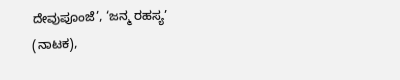ದೇವುಪೂಂಜೆ’, ‘ಜನ್ಮ ರಹಸ್ಯ’ (ನಾಟಕ),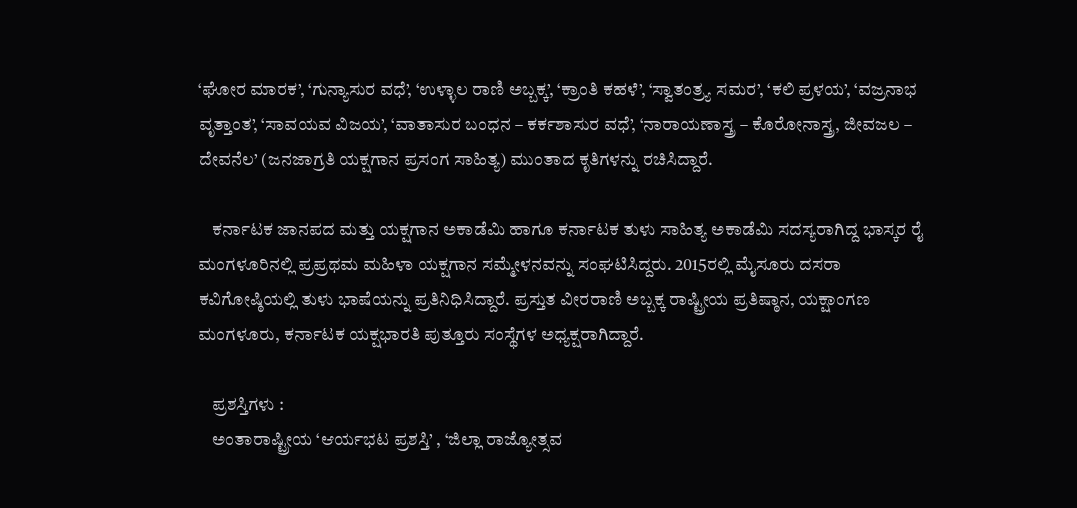‘ಘೋರ ಮಾರಕ’, ‘ಗುನ್ಯಾಸುರ ವಧೆ’, ‘ಉಳ್ಳಾಲ ರಾಣಿ ಅಬ್ಬಕ್ಕ’, ‘ಕ್ರಾಂತಿ ಕಹಳೆ’, ‘ಸ್ವಾತಂತ್ರ್ಯ ಸಮರ’, ‘ಕಲಿ ಪ್ರಳಯ’, ‘ವಜ್ರನಾಭ ವೃತ್ತಾಂತ’, ‘ಸಾವಯವ ವಿಜಯ’, ‘ವಾತಾಸುರ ಬಂಧನ – ಕರ್ಕಶಾಸುರ ವಧೆ’, ‘ನಾರಾಯಣಾಸ್ತ್ರ – ಕೊರೋನಾಸ್ತ್ರ, ಜೀವಜಲ – ದೇವನೆಲ’ (ಜನಜಾಗ್ರತಿ ಯಕ್ಷಗಾನ ಪ್ರಸಂಗ ಸಾಹಿತ್ಯ) ಮುಂತಾದ ಕೃತಿಗಳನ್ನು ರಚಿಸಿದ್ದಾರೆ.

    ಕರ್ನಾಟಕ ಜಾನಪದ ಮತ್ತು ಯಕ್ಷಗಾನ ಅಕಾಡೆಮಿ ಹಾಗೂ ಕರ್ನಾಟಕ ತುಳು ಸಾಹಿತ್ಯ ಅಕಾಡೆಮಿ ಸದಸ್ಯರಾಗಿದ್ದ ಭಾಸ್ಕರ ರೈ ಮಂಗಳೂರಿನಲ್ಲಿ ಪ್ರಪ್ರಥಮ ಮಹಿಳಾ ಯಕ್ಷಗಾನ ಸಮ್ಮೇಳನವನ್ನು ಸಂಘಟಿಸಿದ್ದರು. 2015ರಲ್ಲಿ ಮೈಸೂರು ದಸರಾ ಕವಿಗೋಷ್ಠಿಯಲ್ಲಿ ತುಳು ಭಾಷೆಯನ್ನು ಪ್ರತಿನಿಧಿಸಿದ್ದಾರೆ. ಪ್ರಸ್ತುತ ವೀರರಾಣಿ ಅಬ್ಬಕ್ಕ ರಾಷ್ಟ್ರೀಯ ಪ್ರತಿಷ್ಠಾನ, ಯಕ್ಷಾಂಗಣ ಮಂಗಳೂರು, ಕರ್ನಾಟಕ ಯಕ್ಷಭಾರತಿ ಪುತ್ತೂರು ಸಂಸ್ಥೆಗಳ ಅಧ್ಯಕ್ಷರಾಗಿದ್ದಾರೆ.

    ಪ್ರಶಸ್ತಿಗಳು :
    ಅಂತಾರಾಷ್ಟ್ರೀಯ ‘ಆರ್ಯಭಟ ಪ್ರಶಸ್ತಿ’ , ‘ಜಿಲ್ಲಾ ರಾಜ್ಯೋತ್ಸವ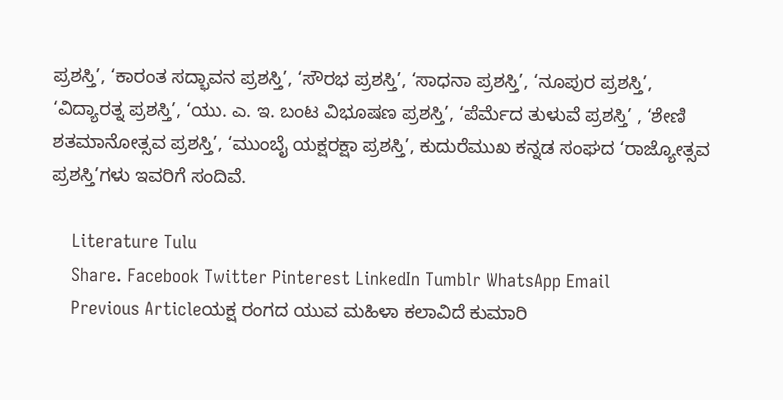ಪ್ರಶಸ್ತಿ’, ‘ಕಾರಂತ ಸದ್ಭಾವನ ಪ್ರಶಸ್ತಿ’, ‘ಸೌರಭ ಪ್ರಶಸ್ತಿ’, ‘ಸಾಧನಾ ಪ್ರಶಸ್ತಿ’, ‘ನೂಪುರ ಪ್ರಶಸ್ತಿ’, ‘ವಿದ್ಯಾರತ್ನ ಪ್ರಶಸ್ತಿ’, ‘ಯು. ಎ. ಇ. ಬಂಟ ವಿಭೂಷಣ ಪ್ರಶಸ್ತಿ’, ‘ಪೆರ್ಮೆದ ತುಳುವೆ ಪ್ರಶಸ್ತಿ’ , ‘ಶೇಣಿ ಶತಮಾನೋತ್ಸವ ಪ್ರಶಸ್ತಿ’, ‘ಮುಂಬೈ ಯಕ್ಷರಕ್ಷಾ ಪ್ರಶಸ್ತಿ’, ಕುದುರೆಮುಖ ಕನ್ನಡ ಸಂಘದ ‘ರಾಜ್ಯೋತ್ಸವ ಪ್ರಶಸ್ತಿ’ಗಳು ಇವರಿಗೆ ಸಂದಿವೆ.

    Literature Tulu
    Share. Facebook Twitter Pinterest LinkedIn Tumblr WhatsApp Email
    Previous Articleಯಕ್ಷ ರಂಗದ ಯುವ ಮಹಿಳಾ ಕಲಾವಿದೆ ಕುಮಾರಿ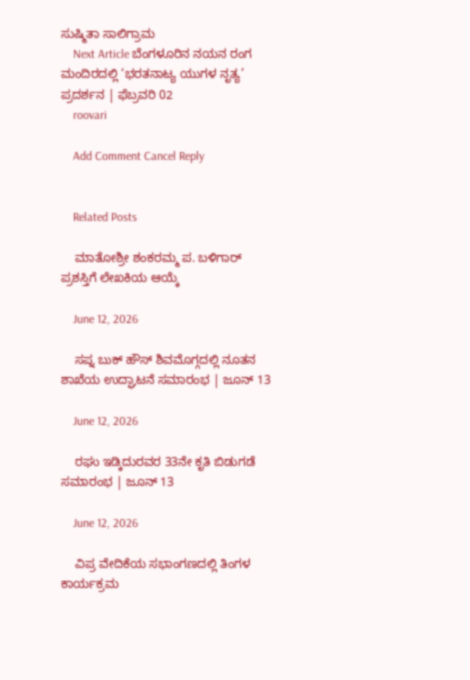ಸುಷ್ಮಿತಾ ಸಾಲಿಗ್ರಾಮ
    Next Article ಬೆಂಗಳೂರಿನ ನಯನ ರಂಗ ಮಂದಿರದಲ್ಲಿ ‘ಭರತನಾಟ್ಯ ಯುಗಳ ನೃತ್ಯ’ ಪ್ರದರ್ಶನ | ಫೆಬ್ರವರಿ 02
    roovari

    Add Comment Cancel Reply


    Related Posts

    ಮಾತೋಶ್ರೀ ಶಂಕರಮ್ಮ ಪ. ಬಳಿಗಾರ್ ಪ್ರಶಸ್ತಿಗೆ ಲೇಖಕಿಯ ಆಯ್ಕೆ

    June 12, 2026

    ಸಪ್ನ ಬುಕ್ ಹೌಸ್ ಶಿವಮೊಗ್ಗದಲ್ಲಿ ನೂತನ ಶಾಖೆಯ ಉದ್ಘಾಟನೆ ಸಮಾರಂಭ | ಜೂನ್ 13

    June 12, 2026

    ರಘು ಇಡ್ಕಿದುರವರ 33ನೇ ಕೃತಿ ಬಿಡುಗಡೆ ಸಮಾರಂಭ | ಜೂನ್ 13

    June 12, 2026

    ವಿಪ್ರ ವೇದಿಕೆಯ ಸಭಾಂಗಣದಲ್ಲಿ ತಿಂಗಳ ಕಾರ್ಯಕ್ರಮ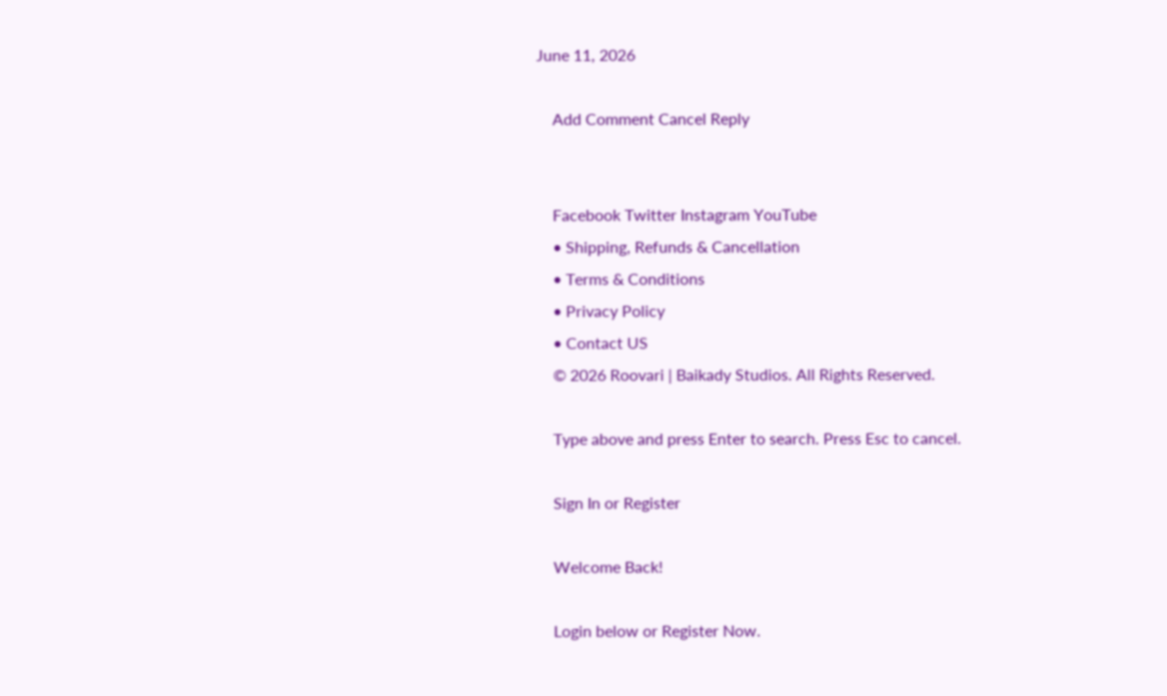June 11, 2026

    Add Comment Cancel Reply


    Facebook Twitter Instagram YouTube
    • Shipping, Refunds & Cancellation
    • Terms & Conditions
    • Privacy Policy
    • Contact US
    © 2026 Roovari | Baikady Studios. All Rights Reserved.

    Type above and press Enter to search. Press Esc to cancel.

    Sign In or Register

    Welcome Back!

    Login below or Register Now.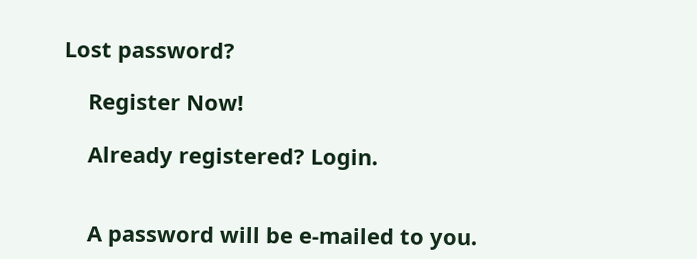Lost password?

    Register Now!

    Already registered? Login.


    A password will be e-mailed to you.